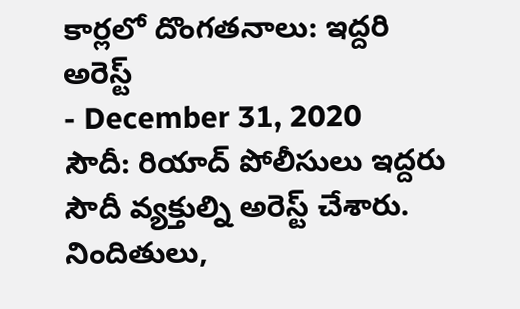కార్లలో దొంగతనాలు: ఇద్దరి అరెస్ట్
- December 31, 2020
సౌదీ: రియాద్ పోలీసులు ఇద్దరు సౌదీ వ్యక్తుల్ని అరెస్ట్ చేశారు. నిందితులు,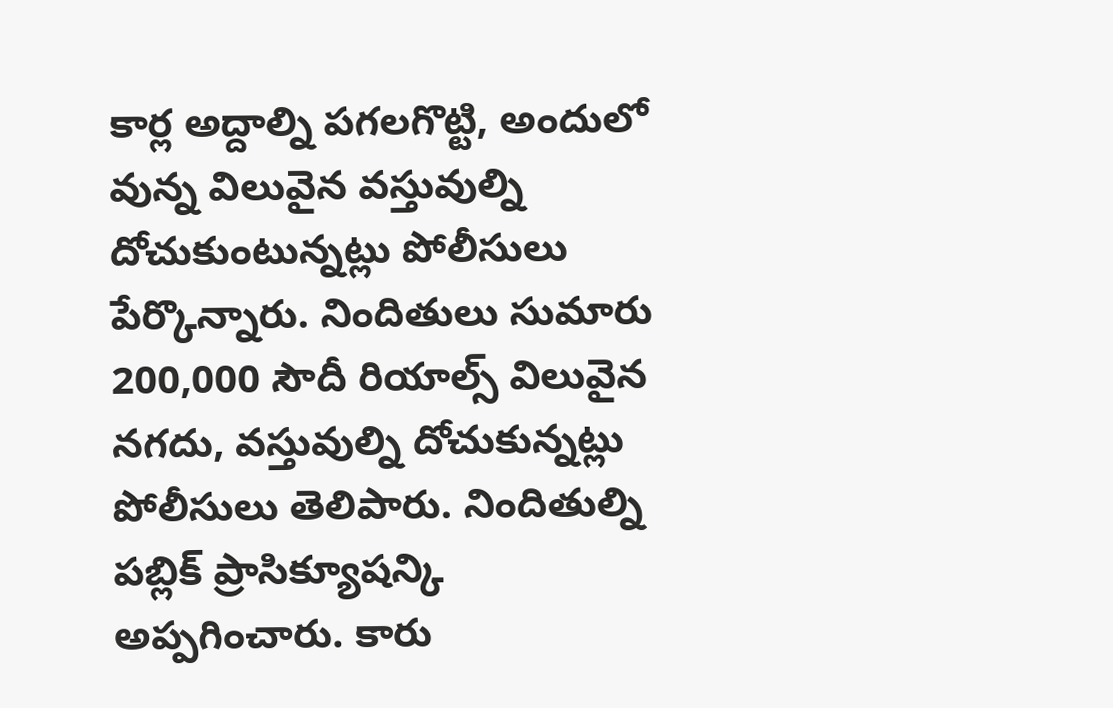కార్ల అద్దాల్ని పగలగొట్టి, అందులో వున్న విలువైన వస్తువుల్ని దోచుకుంటున్నట్లు పోలీసులు పేర్కొన్నారు. నిందితులు సుమారు 200,000 సౌదీ రియాల్స్ విలువైన నగదు, వస్తువుల్ని దోచుకున్నట్లు పోలీసులు తెలిపారు. నిందితుల్ని పబ్లిక్ ప్రాసిక్యూషన్కి అప్పగించారు. కారు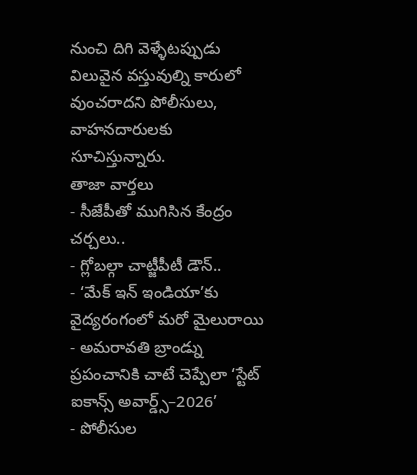నుంచి దిగి వెళ్ళేటప్పుడు విలువైన వస్తువుల్ని కారులో వుంచరాదని పోలీసులు, వాహనదారులకు సూచిస్తున్నారు.
తాజా వార్తలు
- సీజేపీతో ముగిసిన కేంద్రం చర్చలు..
- గ్లోబల్గా చాట్జీపీటీ డౌన్..
- ‘మేక్ ఇన్ ఇండియా’కు వైద్యరంగంలో మరో మైలురాయి
- అమరావతి బ్రాండ్ను ప్రపంచానికి చాటే చెప్పేలా ‘స్టేట్ ఐకాన్స్ అవార్డ్స్–2026’
- పోలీసుల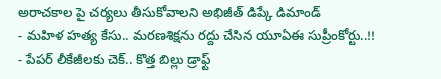అరాచకాల పై చర్యలు తీసుకోవాలని అభిజీత్ డిప్కే డిమాండ్
- మహిళ హత్య కేసు.. మరణశిక్షను రద్దు చేసిన యూఏఈ సుప్రీంకోర్టు..!!
- పేపర్ లీకేజీలకు చెక్.. కొత్త బిల్లు డ్రాఫ్ట్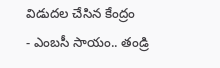విడుదల చేసిన కేంద్రం
- ఎంబసీ సాయం.. తండ్రి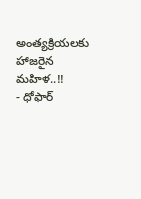అంత్యక్రియలకు హాజరైన మహిళ..!!
- ధోఫార్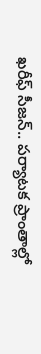ఖరీఫ్ సీజన్.. పర్యాటక ప్రాంతాల్లో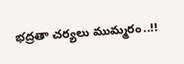భద్రతా చర్యలు ముమ్మరం..!!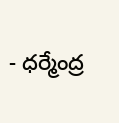- ధర్మేంద్ర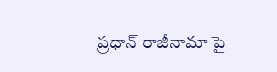ప్రధాన్ రాజీనామా పై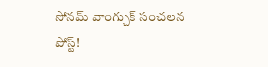సోనమ్ వాంగ్చుక్ సంచలన పోస్ట్!